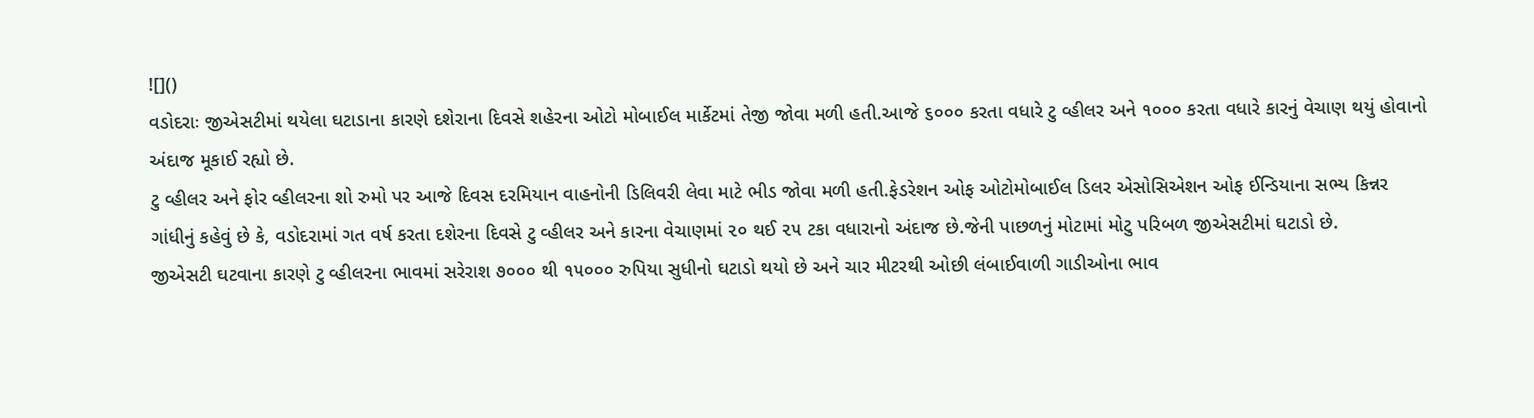![]()
વડોદરાઃ જીએસટીમાં થયેલા ઘટાડાના કારણે દશેરાના દિવસે શહેરના ઓટો મોબાઈલ માર્કેટમાં તેજી જોવા મળી હતી.આજે ૬૦૦૦ કરતા વધારે ટુ વ્હીલર અને ૧૦૦૦ કરતા વધારે કારનું વેચાણ થયું હોવાનો અંદાજ મૂકાઈ રહ્યો છે.
ટુ વ્હીલર અને ફોર વ્હીલરના શો રુમો પર આજે દિવસ દરમિયાન વાહનોની ડિલિવરી લેવા માટે ભીડ જોવા મળી હતી.ફેડરેશન ઓફ ઓટોમોબાઈલ ડિલર એસોસિએશન ઓફ ઈન્ડિયાના સભ્ય કિન્નર ગાંધીનું કહેવું છે કે, વડોદરામાં ગત વર્ષ કરતા દશેરના દિવસે ટુ વ્હીલર અને કારના વેચાણમાં ૨૦ થઈ ૨૫ ટકા વધારાનો અંદાજ છે.જેની પાછળનું મોટામાં મોટુ પરિબળ જીએસટીમાં ઘટાડો છે.
જીએસટી ઘટવાના કારણે ટુ વ્હીલરના ભાવમાં સરેરાશ ૭૦૦૦ થી ૧૫૦૦૦ રુપિયા સુધીનો ઘટાડો થયો છે અને ચાર મીટરથી ઓછી લંબાઈવાળી ગાડીઓના ભાવ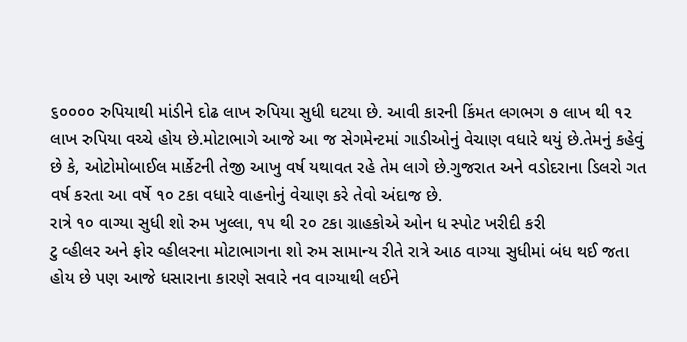૬૦૦૦૦ રુપિયાથી માંડીને દોઢ લાખ રુપિયા સુધી ઘટયા છે. આવી કારની કિંમત લગભગ ૭ લાખ થી ૧૨ લાખ રુપિયા વચ્ચે હોય છે.મોટાભાગે આજે આ જ સેગમેન્ટમાં ગાડીઓનું વેચાણ વધારે થયું છે.તેમનું કહેવું છે કે, ઓટોમોબાઈલ માર્કેટની તેજી આખુ વર્ષ યથાવત રહે તેમ લાગે છે.ગુજરાત અને વડોદરાના ડિલરો ગત વર્ષ કરતા આ વર્ષે ૧૦ ટકા વધારે વાહનોનું વેચાણ કરે તેવો અંદાજ છે.
રાત્રે ૧૦ વાગ્યા સુધી શો રુમ ખુલ્લા, ૧૫ થી ૨૦ ટકા ગ્રાહકોએ ઓન ધ સ્પોટ ખરીદી કરી
ટુ વ્હીલર અને ફોર વ્હીલરના મોટાભાગના શો રુમ સામાન્ય રીતે રાત્રે આઠ વાગ્યા સુધીમાં બંધ થઈ જતા હોય છે પણ આજે ધસારાના કારણે સવારે નવ વાગ્યાથી લઈને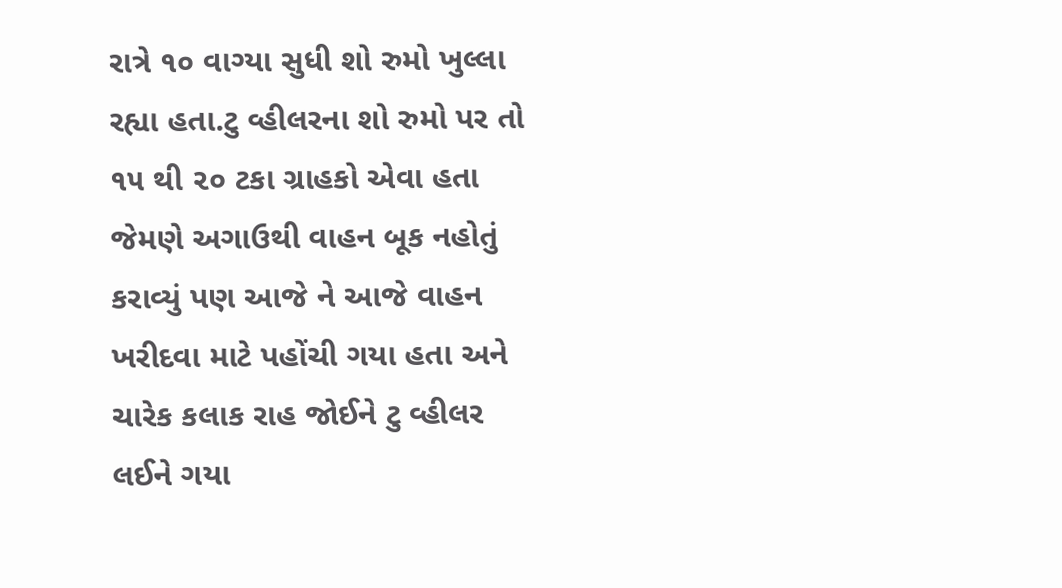રાત્રે ૧૦ વાગ્યા સુધી શો રુમો ખુલ્લા રહ્યા હતા.ટુ વ્હીલરના શો રુમો પર તો ૧૫ થી ૨૦ ટકા ગ્રાહકો એવા હતા જેમણે અગાઉથી વાહન બૂક નહોતું કરાવ્યું પણ આજે ને આજે વાહન ખરીદવા માટે પહોંચી ગયા હતા અને ચારેક કલાક રાહ જોઈને ટુ વ્હીલર લઈને ગયા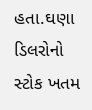હતા.ઘણા ડિલરોનો સ્ટોક ખતમ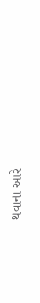થવાના આરે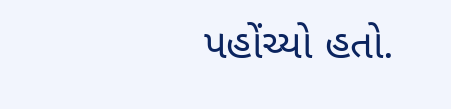પહોંચ્યો હતો.